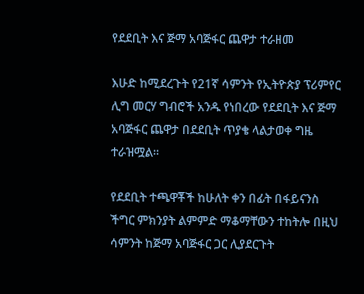የደደቢት እና ጅማ አባጅፋር ጨዋታ ተራዘመ

እሁድ ከሚደረጉት የ21ኛ ሳምንት የኢትዮጵያ ፕሪምየር ሊግ መርሃ ግብሮች አንዱ የነበረው የደደቢት እና ጅማ አባጅፋር ጨዋታ በደደቢት ጥያቄ ላልታወቀ ግዜ ተራዝሟል።

የደደቢት ተጫዋቾች ከሁለት ቀን በፊት በፋይናንስ ችግር ምክንያት ልምምድ ማቆማቸውን ተከትሎ በዚህ ሳምንት ከጅማ አባጅፋር ጋር ሊያደርጉት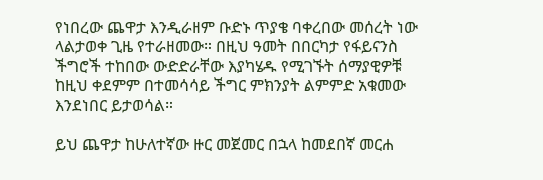የነበረው ጨዋታ እንዲራዘም ቡድኑ ጥያቄ ባቀረበው መሰረት ነው ላልታወቀ ጊዜ የተራዘመው። በዚህ ዓመት በበርካታ የፋይናንስ ችግሮች ተከበው ውድድራቸው እያካሄዱ የሚገኙት ሰማያዊዎቹ ከዚህ ቀደምም በተመሳሳይ ችግር ምክንያት ልምምድ አቁመው እንደነበር ይታወሳል።

ይህ ጨዋታ ከሁለተኛው ዙር መጀመር በኋላ ከመደበኛ መርሐ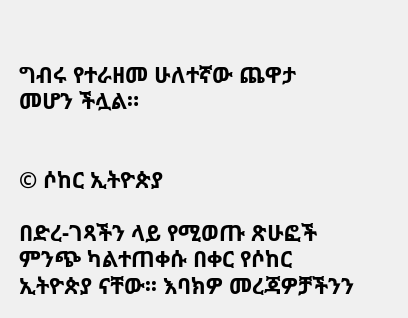ግብሩ የተራዘመ ሁለተኛው ጨዋታ መሆን ችሏል።


© ሶከር ኢትዮጵያ

በድረ-ገጻችን ላይ የሚወጡ ጽሁፎች ምንጭ ካልተጠቀሱ በቀር የሶከር ኢትዮጵያ ናቸው፡፡ እባክዎ መረጃዎቻችንን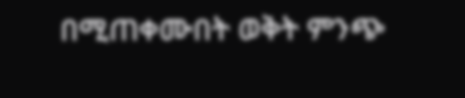በሚጠቀሙበት ወቅት ምንጭ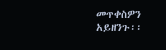መጥቀስዎን አይዘንጉ፡፡